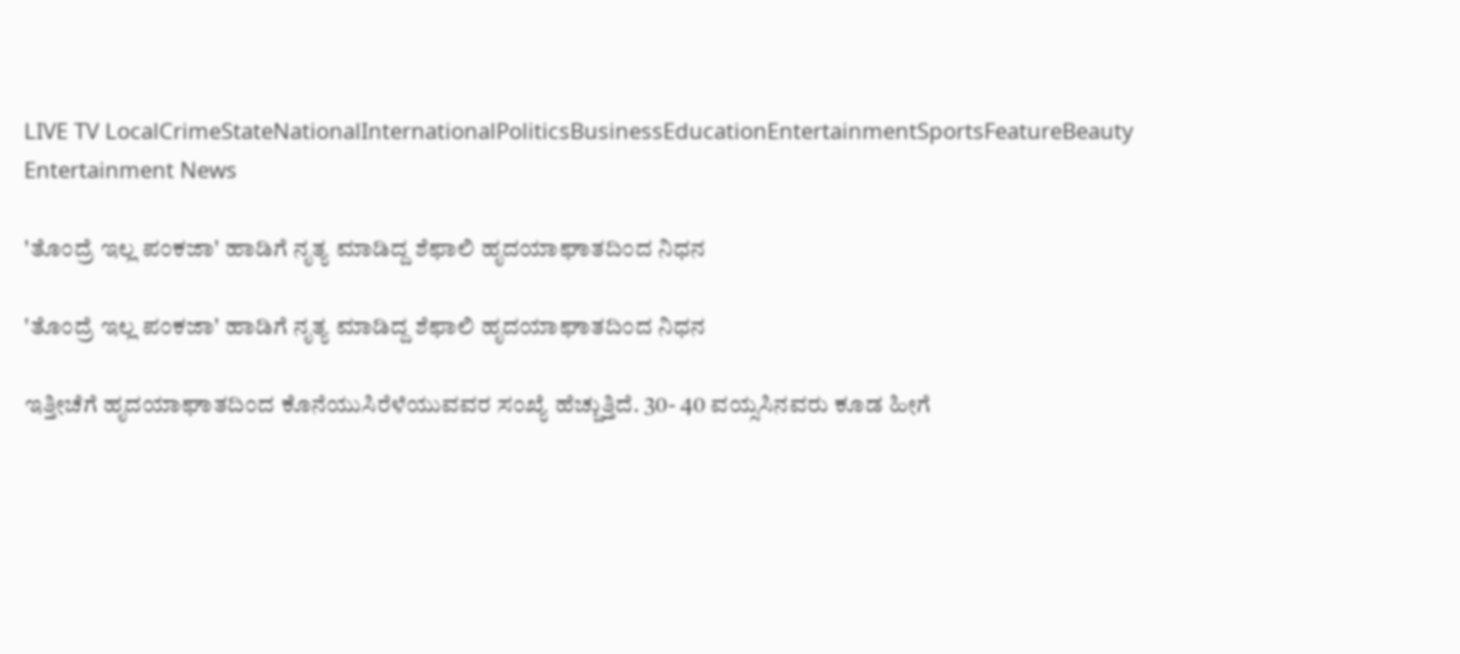LIVE TV LocalCrimeStateNationalInternationalPoliticsBusinessEducationEntertainmentSportsFeatureBeauty
Entertainment News

'ತೊಂದ್ರೆ ಇಲ್ಲ ಪಂಕಜಾ' ಹಾಡಿಗೆ ನೃತ್ಯ ಮಾಡಿದ್ದ ಶೆಫಾಲಿ ಹೃದಯಾಘಾತದಿಂದ ನಿಧನ

'ತೊಂದ್ರೆ ಇಲ್ಲ ಪಂಕಜಾ' ಹಾಡಿಗೆ ನೃತ್ಯ ಮಾಡಿದ್ದ ಶೆಫಾಲಿ ಹೃದಯಾಘಾತದಿಂದ ನಿಧನ

ಇತ್ತೀಚೆಗೆ ಹೃದಯಾಘಾತದಿಂದ ಕೊನೆಯುಸಿರೆಳೆಯುವವರ ಸಂಖ್ಯೆ ಹೆಚ್ಚುತ್ತಿದೆ. 30- 40 ವಯ್ಸಸಿನವರು ಕೂಡ ಹೀಗೆ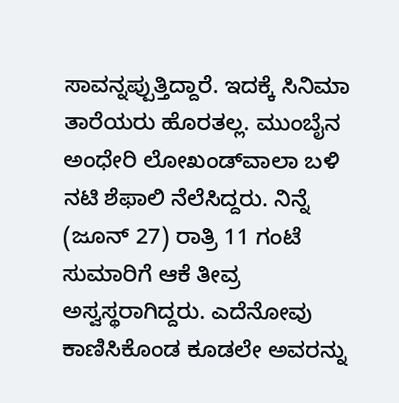ಸಾವನ್ನಪ್ಪುತ್ತಿದ್ದಾರೆ. ಇದಕ್ಕೆ ಸಿನಿಮಾ ತಾರೆಯರು ಹೊರತಲ್ಲ. ಮುಂಬೈನ ಅಂಧೇರಿ ಲೋಖಂಡ್‌ವಾಲಾ ಬಳಿ ನಟಿ ಶೆಫಾಲಿ ನೆಲೆಸಿದ್ದರು. ನಿನ್ನೆ (ಜೂನ್ 27) ರಾತ್ರಿ 11 ಗಂಟೆ ಸುಮಾರಿಗೆ ಆಕೆ ತೀವ್ರ ಅಸ್ವಸ್ಥರಾಗಿದ್ದರು. ಎದೆನೋವು ಕಾಣಿಸಿಕೊಂಡ ಕೂಡಲೇ ಅವರನ್ನು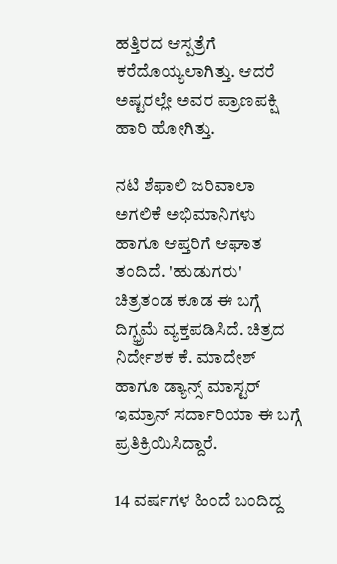ಹತ್ತಿರದ ಆಸ್ಪತ್ರೆಗೆ ಕರೆದೊಯ್ಯಲಾಗಿತ್ತು. ಆದರೆ ಅಷ್ಟರಲ್ಲೇ ಅವರ ಪ್ರಾಣಪಕ್ಷಿ ಹಾರಿ ಹೋಗಿತ್ತು.

ನಟಿ ಶೆಫಾಲಿ ಜರಿವಾಲಾ ಅಗಲಿಕೆ ಅಭಿಮಾನಿಗಳು ಹಾಗೂ ಆಪ್ತರಿಗೆ ಆಘಾತ ತಂದಿದೆ. 'ಹುಡುಗರು' ಚಿತ್ರತಂಡ ಕೂಡ ಈ ಬಗ್ಗೆ ದಿಗ್ಭ್ರಮೆ ವ್ಯಕ್ತಪಡಿಸಿದೆ. ಚಿತ್ರದ ನಿರ್ದೇಶಕ ಕೆ. ಮಾದೇಶ್ ಹಾಗೂ ಡ್ಯಾನ್ಸ್ ಮಾಸ್ಟರ್ ಇಮ್ರಾನ್ ಸರ್ದಾರಿಯಾ ಈ ಬಗ್ಗೆ ಪ್ರತಿಕ್ರಿಯಿಸಿದ್ದಾರೆ.

14 ವರ್ಷಗಳ ಹಿಂದೆ ಬಂದಿದ್ದ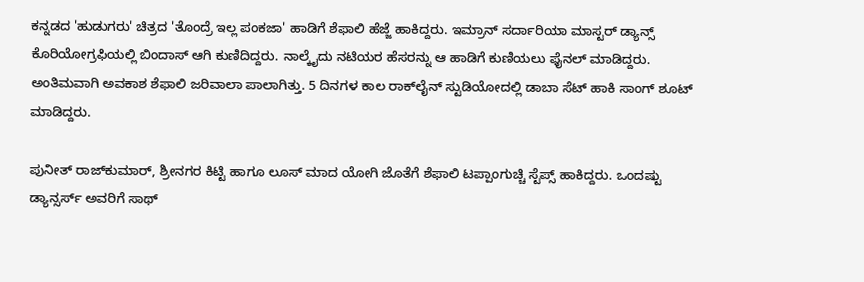ಕನ್ನಡದ 'ಹುಡುಗರು' ಚಿತ್ರದ 'ತೊಂದ್ರೆ ಇಲ್ಲ ಪಂಕಜಾ' ಹಾಡಿಗೆ ಶೆಫಾಲಿ ಹೆಜ್ಜೆ ಹಾಕಿದ್ದರು. ಇಮ್ರಾನ್ ಸರ್ದಾರಿಯಾ ಮಾಸ್ಟರ್ ಡ್ಯಾನ್ಸ್ ಕೊರಿಯೋಗ್ರಫಿಯಲ್ಲಿ ಬಿಂದಾಸ್ ಆಗಿ ಕುಣಿದಿದ್ದರು. ನಾಲ್ಕೈದು ನಟಿಯರ ಹೆಸರನ್ನು ಆ ಹಾಡಿಗೆ ಕುಣಿಯಲು ಫೈನಲ್ ಮಾಡಿದ್ದರು. ಅಂತಿಮವಾಗಿ ಅವಕಾಶ ಶೆಫಾಲಿ ಜರಿವಾಲಾ ಪಾಲಾಗಿತ್ತು. 5 ದಿನಗಳ ಕಾಲ ರಾಕ್‌ಲೈನ್ ಸ್ಟುಡಿಯೋದಲ್ಲಿ ಡಾಬಾ ಸೆಟ್ ಹಾಕಿ ಸಾಂಗ್ ಶೂಟ್ ಮಾಡಿದ್ದರು.

ಪುನೀತ್ ರಾಜ್‌ಕುಮಾರ್, ಶ್ರೀನಗರ ಕಿಟ್ಟಿ ಹಾಗೂ ಲೂಸ್ ಮಾದ ಯೋಗಿ ಜೊತೆಗೆ ಶೆಫಾಲಿ ಟಪ್ಪಾಂಗುಚ್ಚಿ ಸ್ಟೆಪ್ಸ್ ಹಾಕಿದ್ದರು. ಒಂದಷ್ಟು ಡ್ಯಾನ್ಸರ್ಸ್ ಅವರಿಗೆ ಸಾಥ್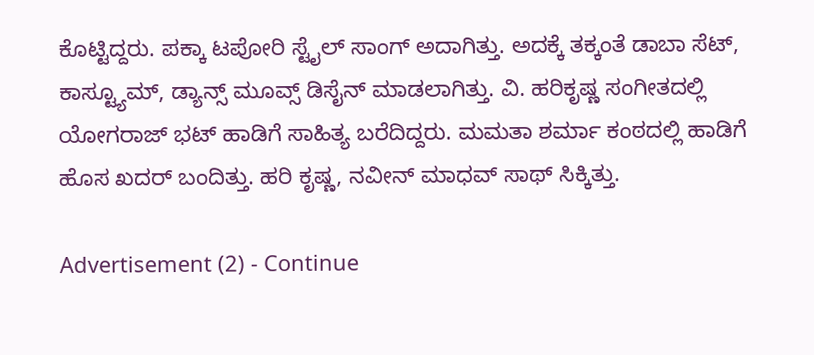ಕೊಟ್ಟಿದ್ದರು. ಪಕ್ಕಾ ಟಪೋರಿ ಸ್ಟೈಲ್ ಸಾಂಗ್ ಅದಾಗಿತ್ತು. ಅದಕ್ಕೆ ತಕ್ಕಂತೆ ಡಾಬಾ ಸೆಟ್, ಕಾಸ್ಟ್ಯೂಮ್, ಡ್ಯಾನ್ಸ್ ಮೂವ್ಸ್ ಡಿಸೈನ್ ಮಾಡಲಾಗಿತ್ತು. ವಿ. ಹರಿಕೃಷ್ಣ ಸಂಗೀತದಲ್ಲಿ ಯೋಗರಾಜ್ ಭಟ್ ಹಾಡಿಗೆ ಸಾಹಿತ್ಯ ಬರೆದಿದ್ದರು. ಮಮತಾ ಶರ್ಮಾ ಕಂಠದಲ್ಲಿ ಹಾಡಿಗೆ ಹೊಸ ಖದರ್ ಬಂದಿತ್ತು. ಹರಿ ಕೃಷ್ಣ, ನವೀನ್ ಮಾಧವ್ ಸಾಥ್ ಸಿಕ್ಕಿತ್ತು.

Advertisement (2) - Continue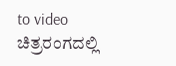to video
ಚಿತ್ರರಂಗದಲ್ಲಿ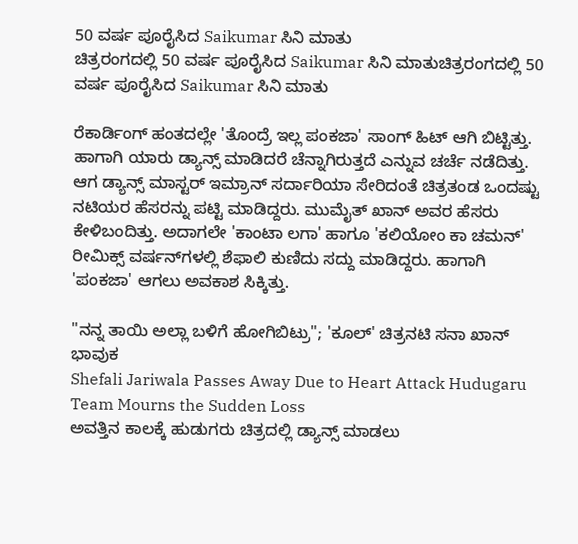50 ವರ್ಷ ಪೂರೈಸಿದ Saikumar ಸಿನಿ ಮಾತು
ಚಿತ್ರರಂಗದಲ್ಲಿ 50 ವರ್ಷ ಪೂರೈಸಿದ Saikumar ಸಿನಿ ಮಾತುಚಿತ್ರರಂಗದಲ್ಲಿ 50 ವರ್ಷ ಪೂರೈಸಿದ Saikumar ಸಿನಿ ಮಾತು

ರೆಕಾರ್ಡಿಂಗ್ ಹಂತದಲ್ಲೇ 'ತೊಂದ್ರೆ ಇಲ್ಲ ಪಂಕಜಾ' ಸಾಂಗ್ ಹಿಟ್ ಆಗಿ ಬಿಟ್ಟಿತ್ತು. ಹಾಗಾಗಿ ಯಾರು ಡ್ಯಾನ್ಸ್ ಮಾಡಿದರೆ ಚೆನ್ನಾಗಿರುತ್ತದೆ ಎನ್ನುವ ಚರ್ಚೆ ನಡೆದಿತ್ತು. ಆಗ ಡ್ಯಾನ್ಸ್ ಮಾಸ್ಟರ್ ಇಮ್ರಾನ್ ಸರ್ದಾರಿಯಾ ಸೇರಿದಂತೆ ಚಿತ್ರತಂಡ ಒಂದಷ್ಟು ನಟಿಯರ ಹೆಸರನ್ನು ಪಟ್ಟಿ ಮಾಡಿದ್ದರು. ಮುಮೈತ್ ಖಾನ್ ಅವರ ಹೆಸರು ಕೇಳಿಬಂದಿತ್ತು. ಅದಾಗಲೇ 'ಕಾಂಟಾ ಲಗಾ' ಹಾಗೂ 'ಕಲಿಯೋಂ ಕಾ ಚಮನ್' ರೀಮಿಕ್ಸ್ ವರ್ಷನ್‌ಗಳಲ್ಲಿ ಶೆಫಾಲಿ ಕುಣಿದು ಸದ್ದು ಮಾಡಿದ್ದರು. ಹಾಗಾಗಿ 'ಪಂಕಜಾ' ಆಗಲು ಅವಕಾಶ ಸಿಕ್ಕಿತ್ತು.

"ನನ್ನ ತಾಯಿ ಅಲ್ಲಾ ಬಳಿಗೆ ಹೋಗಿಬಿಟ್ರು"; 'ಕೂಲ್' ಚಿತ್ರನಟಿ ಸನಾ ಖಾನ್ ಭಾವುಕ
Shefali Jariwala Passes Away Due to Heart Attack Hudugaru Team Mourns the Sudden Loss
ಅವತ್ತಿನ ಕಾಲಕ್ಕೆ ಹುಡುಗರು ಚಿತ್ರದಲ್ಲಿ ಡ್ಯಾನ್ಸ್ ಮಾಡಲು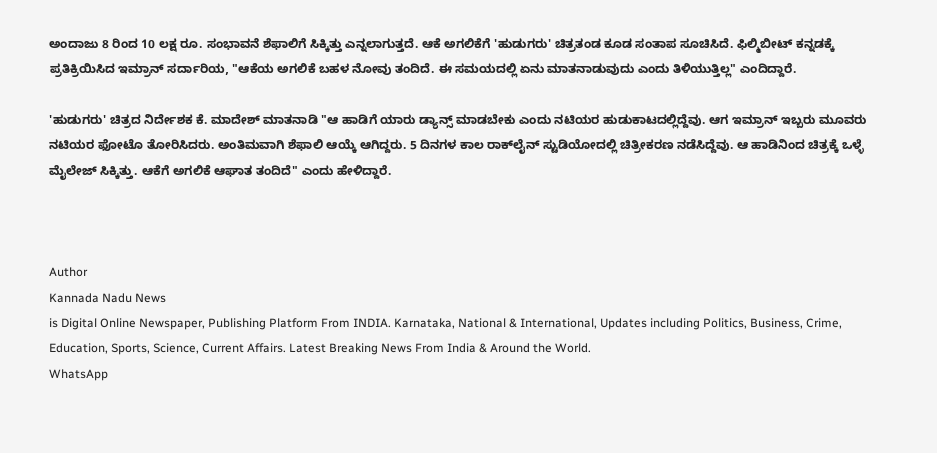ಅಂದಾಜು 8 ರಿಂದ 10 ಲಕ್ಷ ರೂ. ಸಂಭಾವನೆ ಶೆಫಾಲಿಗೆ ಸಿಕ್ಕಿತ್ತು ಎನ್ನಲಾಗುತ್ತದೆ. ಆಕೆ ಅಗಲಿಕೆಗೆ 'ಹುಡುಗರು' ಚಿತ್ರತಂಡ ಕೂಡ ಸಂತಾಪ ಸೂಚಿಸಿದೆ. ಫಿಲ್ಮಿಬೀಟ್ ಕನ್ನಡಕ್ಕೆ ಪ್ರತಿಕ್ರಿಯಿಸಿದ ಇಮ್ರಾನ್ ಸರ್ದಾರಿಯ, "ಆಕೆಯ ಅಗಲಿಕೆ ಬಹಳ ನೋವು ತಂದಿದೆ. ಈ ಸಮಯದಲ್ಲಿ ಏನು ಮಾತನಾಡುವುದು ಎಂದು ತಿಳಿಯುತ್ತಿಲ್ಲ" ಎಂದಿದ್ದಾರೆ.

'ಹುಡುಗರು' ಚಿತ್ರದ ನಿರ್ದೇಶಕ ಕೆ. ಮಾದೇಶ್ ಮಾತನಾಡಿ "ಆ ಹಾಡಿಗೆ ಯಾರು ಡ್ಯಾನ್ಸ್ ಮಾಡಬೇಕು ಎಂದು ನಟಿಯರ ಹುಡುಕಾಟದಲ್ಲಿದ್ದೆವು. ಆಗ ಇಮ್ರಾನ್ ಇಬ್ಬರು ಮೂವರು ನಟಿಯರ ಫೋಟೊ ತೋರಿಸಿದರು. ಅಂತಿಮವಾಗಿ ಶೆಫಾಲಿ ಆಯ್ಕೆ ಆಗಿದ್ದರು. 5 ದಿನಗಳ ಕಾಲ ರಾಕ್‌ಲೈನ್ ಸ್ಟುಡಿಯೋದಲ್ಲಿ ಚಿತ್ರೀಕರಣ ನಡೆಸಿದ್ದೆವು. ಆ ಹಾಡಿನಿಂದ ಚಿತ್ರಕ್ಕೆ ಒಳ್ಳೆ ಮೈಲೇಜ್ ಸಿಕ್ಕಿತ್ತು. ಆಕೆಗೆ ಅಗಲಿಕೆ ಆಘಾತ ತಂದಿದೆ" ಎಂದು ಹೇಳಿದ್ದಾರೆ.



Author
Kannada Nadu News
is Digital Online Newspaper, Publishing Platform From INDIA. Karnataka, National & International, Updates including Politics, Business, Crime, Education, Sports, Science, Current Affairs. Latest Breaking News From India & Around the World.
WhatsApp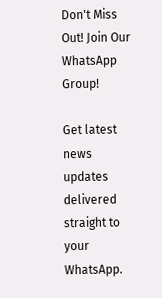Don't Miss Out! Join Our WhatsApp Group!

Get latest news updates delivered straight to your WhatsApp.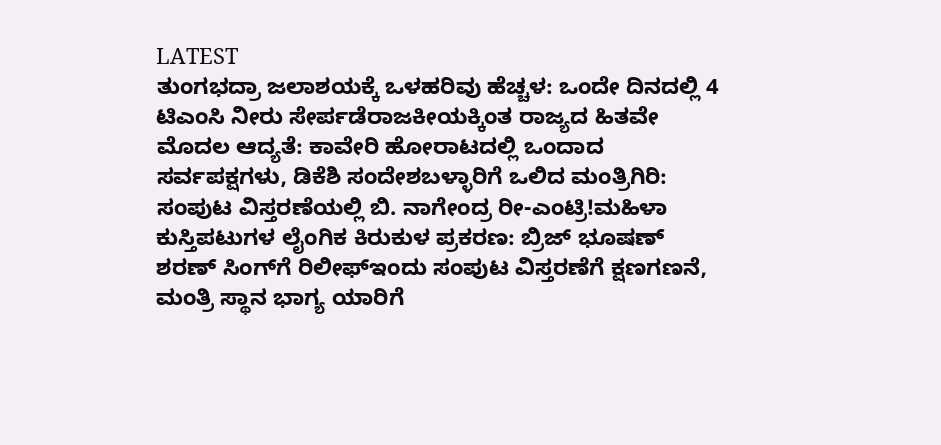LATEST
ತುಂಗಭದ್ರಾ ಜಲಾಶಯಕ್ಕೆ ಒಳಹರಿವು ಹೆಚ್ಚಳ: ಒಂದೇ ದಿನದಲ್ಲಿ 4 ಟಿಎಂಸಿ ನೀರು ಸೇರ್ಪಡೆರಾಜಕೀಯಕ್ಕಿಂತ ರಾಜ್ಯದ ಹಿತವೇ ಮೊದಲ ಆದ್ಯತೆ: ಕಾವೇರಿ ಹೋರಾಟದಲ್ಲಿ ಒಂದಾದ ಸರ್ವಪಕ್ಷಗಳು, ಡಿಕೆಶಿ ಸಂದೇಶಬಳ್ಳಾರಿಗೆ ಒಲಿದ ಮಂತ್ರಿಗಿರಿ: ಸಂಪುಟ ವಿಸ್ತರಣೆಯಲ್ಲಿ ಬಿ. ನಾಗೇಂದ್ರ ರೀ-ಎಂಟ್ರಿ!ಮಹಿಳಾ ಕುಸ್ತಿಪಟುಗಳ ಲೈಂಗಿಕ ಕಿರುಕುಳ ಪ್ರಕರಣ: ಬ್ರಿಜ್ ಭೂಷಣ್ ಶರಣ್ ಸಿಂಗ್‌ಗೆ ರಿಲೀಫ್ಇಂದು ಸಂಪುಟ ವಿಸ್ತರಣೆಗೆ ಕ್ಷಣಗಣನೆ, ಮಂತ್ರಿ ಸ್ಥಾನ ಭಾಗ್ಯ ಯಾರಿಗೆ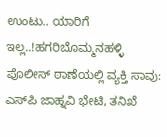ಉಂಟು.. ಯಾರಿಗೆ ಇಲ್ಲ..!ಹಗರಿಬೊಮ್ಮನಹಳ್ಳಿ ಪೊಲೀಸ್ ಠಾಣೆಯಲ್ಲಿ ವ್ಯಕ್ತಿ ಸಾವು: ಎಸ್‌ಪಿ ಜಾಹ್ನವಿ ಭೇಟಿ, ತನಿಖೆ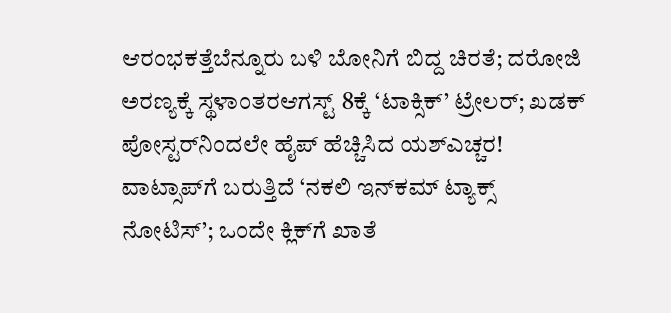ಆರಂಭಕತ್ತೆಬೆನ್ನೂರು ಬಳಿ ಬೋನಿಗೆ ಬಿದ್ದ ಚಿರತೆ; ದರೋಜಿ ಅರಣ್ಯಕ್ಕೆ ಸ್ಥಳಾಂತರಆಗಸ್ಟ್ 8ಕ್ಕೆ ‘ಟಾಕ್ಸಿಕ್’ ಟ್ರೇಲರ್; ಖಡಕ್ ಪೋಸ್ಟರ್‌ನಿಂದಲೇ ಹೈಪ್ ಹೆಚ್ಚಿಸಿದ ಯಶ್ಎಚ್ಚರ! ವಾಟ್ಸಾಪ್‌ಗೆ ಬರುತ್ತಿದೆ ‘ನಕಲಿ ಇನ್‌ಕಮ್ ಟ್ಯಾಕ್ಸ್ ನೋಟಿಸ್’; ಒಂದೇ ಕ್ಲಿಕ್‌ಗೆ ಖಾತೆ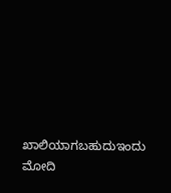ಖಾಲಿಯಾಗಬಹುದುಇಂದು ಮೋದಿ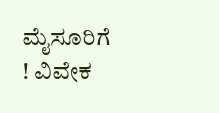ಮೈಸೂರಿಗೆ ! ವಿವೇಕ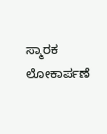ಸ್ಮಾರಕ ಲೋಕಾರ್ಪಣೆ